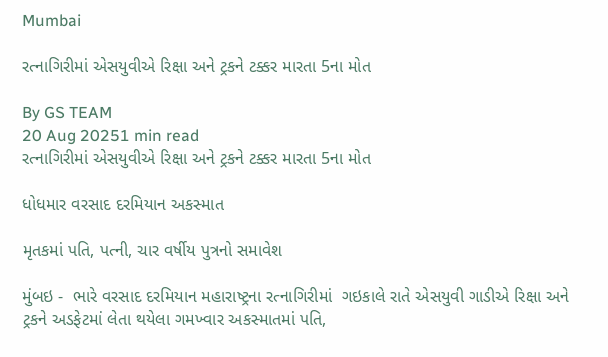Mumbai

રત્નાગિરીમાં એસયુવીએ રિક્ષા અને ટ્રકને ટક્કર મારતા 5ના મોત

By GS TEAM
20 Aug 20251 min read
રત્નાગિરીમાં એસયુવીએ રિક્ષા અને ટ્રકને ટક્કર મારતા 5ના મોત

ધોધમાર વરસાદ દરમિયાન અકસ્માત

મૃતકમાં પતિ, પત્ની, ચાર વર્ષીય પુત્રનો સમાવેશ

મુંબઇ -  ભારે વરસાદ દરમિયાન મહારાષ્ટ્રના રત્નાગિરીમાં  ગઇકાલે રાતે એસયુવી ગાડીએ રિક્ષા અને ટ્રકને અડફેટમાં લેતા થયેલા ગમખ્વાર અકસ્માતમાં પતિ,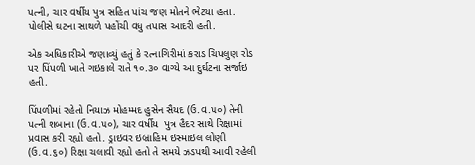પત્ની, ચાર વર્ષીય પુત્ર સહિત પાંચ જણ મોતને ભેટયા હતા. પોલીસે ઘટના સાથળે પહોંચી વધુ તપાસ આદરી હતી.

એક અધિકારીએ જણાવ્યું હતું કે રત્નાગિરીમાં કરાડ ચિપલુણ રોડ પર પિંપળી ખાતે ગઇકાલે રાતે ૧૦.૩૦ વાગ્યે આ દુર્ઘટના સર્જાઇ હતી.

પિંપળીમાં રહેતો નિયાઝ મોહમ્મદ હુસેન સૈયદ (ઉ.વ.૫૦) તેની પત્ની શબાના (ઉ.વ.૫૦), ચાર વર્ષીય  પુત્ર હૈદર સાથે રિક્ષામાં પ્રવાસ કરી રહ્યો હતો. ડ્રાઇવર ઇબ્રાહિમ ઇસ્માઇલ લોણી (ઉ.વ.૬૦) રિક્ષા ચલાવી રહ્યો હતો તે સમયે ઝડપથી આવી રહેલી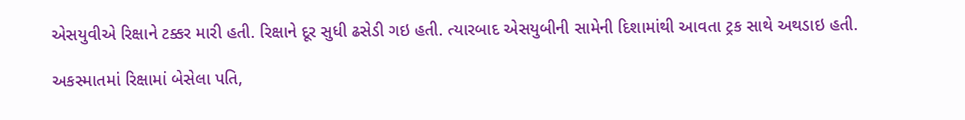એસયુવીએ રિક્ષાને ટક્કર મારી હતી. રિક્ષાને દૂર સુધી ઢસેડી ગઇ હતી. ત્યારબાદ એસયુબીની સામેની દિશામાંથી આવતા ટ્રક સાથે અથડાઇ હતી.

અકસ્માતમાં રિક્ષામાં બેસેલા પતિ,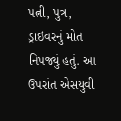પત્ની, પુત્ર, ડ્રાઇવરનું મોત નિપજ્યું હતું. આ ઉપરાંત એસયુવી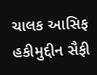ચાલક આસિફ હકીમુદ્દીન સૈફી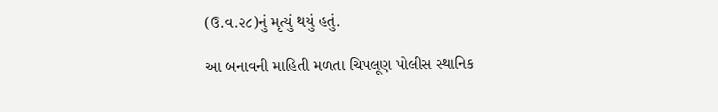(ઉ.વ.૨૮)નું મૃત્યું થયું હતું.

આ બનાવની માહિતી મળતા ચિપલૂણ પોલીસ સ્થાનિક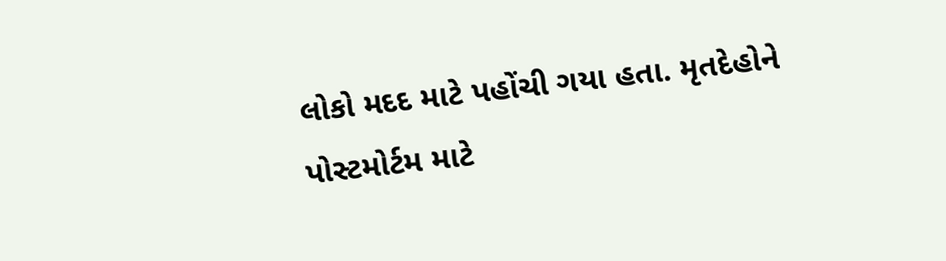લોકો મદદ માટે પહોંચી ગયા હતા. મૃતદેહોને પોસ્ટમોર્ટમ માટે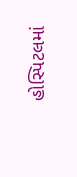હોસ્પિટલમાં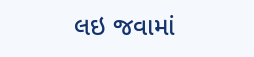લઇ જવામાં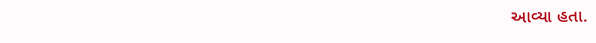આવ્યા હતા.